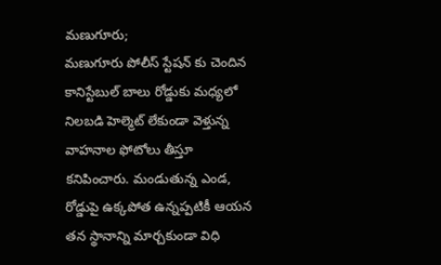మణుగూరు;
మణుగూరు పోలీస్ స్టేషన్ కు చెందిన కానిస్టేబుల్ బాలు రోడ్డుకు మధ్యలో నిలబడి హెల్మెట్ లేకుండా వెళ్తున్న వాహనాల ఫోటోలు తీస్తూ కనిపించారు. మండుతున్న ఎండ, రోడ్డుపై ఉక్కపోత ఉన్నప్పటికీ ఆయన తన స్థానాన్ని మార్చకుండా విధి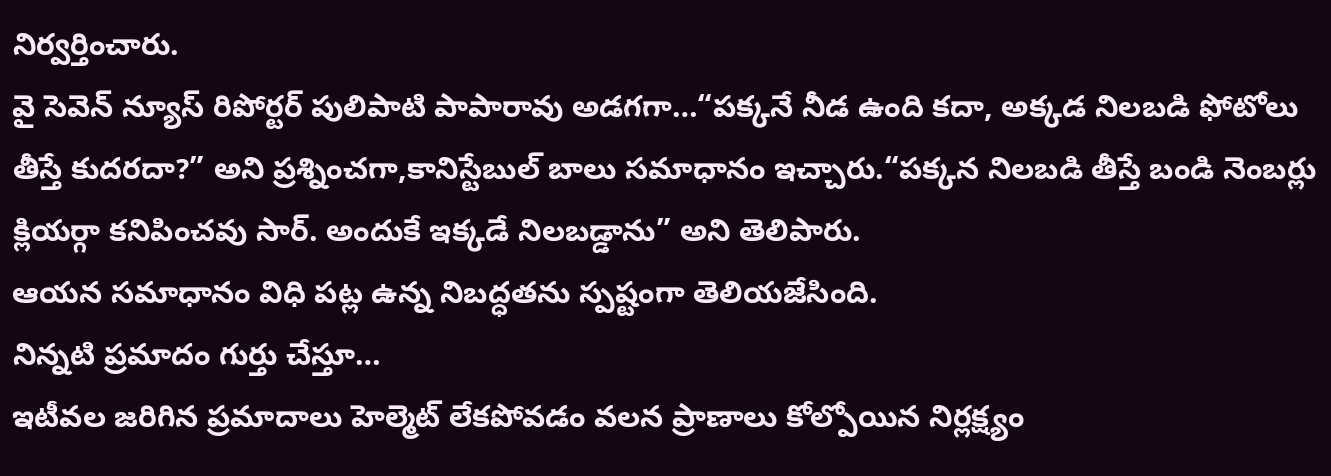నిర్వర్తించారు.
వై సెవెన్ న్యూస్ రిపోర్టర్ పులిపాటి పాపారావు అడగగా…“పక్కనే నీడ ఉంది కదా, అక్కడ నిలబడి ఫోటోలు తీస్తే కుదరదా?” అని ప్రశ్నించగా,కానిస్టేబుల్ బాలు సమాధానం ఇచ్చారు.“పక్కన నిలబడి తీస్తే బండి నెంబర్లు క్లియర్గా కనిపించవు సార్. అందుకే ఇక్కడే నిలబడ్డాను” అని తెలిపారు.
ఆయన సమాధానం విధి పట్ల ఉన్న నిబద్ధతను స్పష్టంగా తెలియజేసింది.
నిన్నటి ప్రమాదం గుర్తు చేస్తూ…
ఇటీవల జరిగిన ప్రమాదాలు హెల్మెట్ లేకపోవడం వలన ప్రాణాలు కోల్పోయిన నిర్లక్ష్యం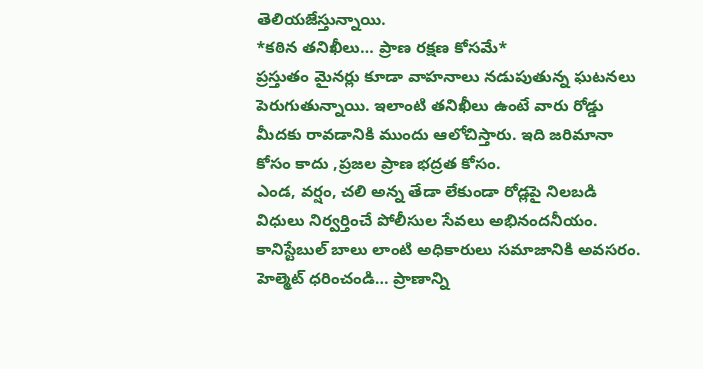తెలియజేస్తున్నాయి.
*కఠిన తనిఖీలు… ప్రాణ రక్షణ కోసమే*
ప్రస్తుతం మైనర్లు కూడా వాహనాలు నడుపుతున్న ఘటనలు పెరుగుతున్నాయి. ఇలాంటి తనిఖీలు ఉంటే వారు రోడ్డు మీదకు రావడానికి ముందు ఆలోచిస్తారు. ఇది జరిమానా కోసం కాదు ,ప్రజల ప్రాణ భద్రత కోసం.
ఎండ, వర్షం, చలి అన్న తేడా లేకుండా రోడ్లపై నిలబడి విధులు నిర్వర్తించే పోలీసుల సేవలు అభినందనీయం. కానిస్టేబుల్ బాలు లాంటి అధికారులు సమాజానికి అవసరం.
హెల్మెట్ ధరించండి… ప్రాణాన్ని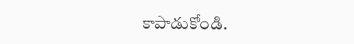కాపాడుకోండి.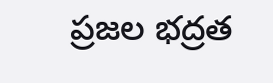ప్రజల భద్రత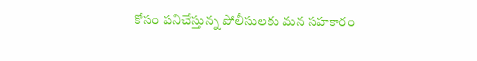కోసం పనిచేస్తున్న పోలీసులకు మన సహకారం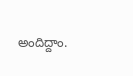అందిద్దాం.